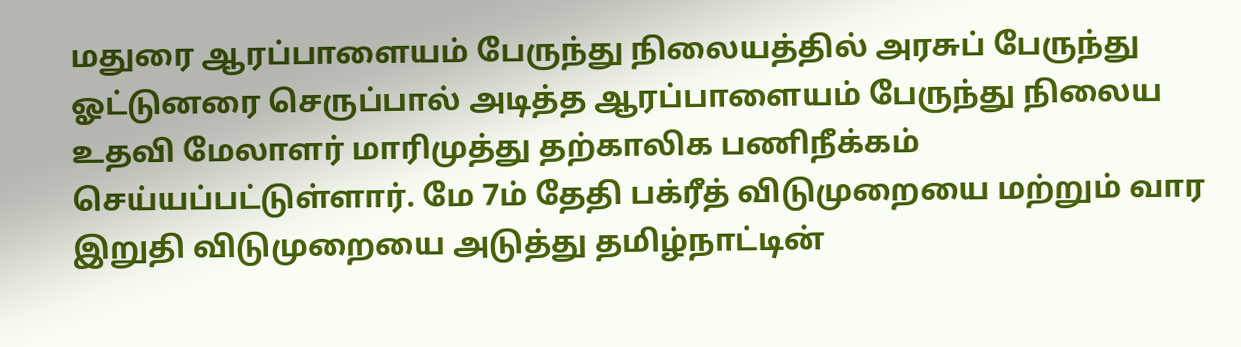மதுரை ஆரப்பாளையம் பேருந்து நிலையத்தில் அரசுப் பேருந்து ஓட்டுனரை செருப்பால் அடித்த ஆரப்பாளையம் பேருந்து நிலைய உதவி மேலாளர் மாரிமுத்து தற்காலிக பணிநீக்கம் செய்யப்பட்டுள்ளார். மே 7ம் தேதி பக்ரீத் விடுமுறையை மற்றும் வார இறுதி விடுமுறையை அடுத்து தமிழ்நாட்டின்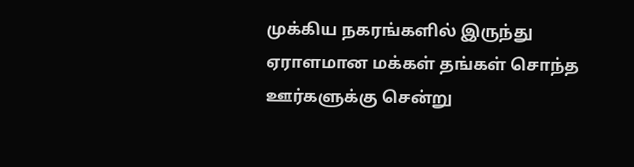முக்கிய நகரங்களில் இருந்து ஏராளமான மக்கள் தங்கள் சொந்த ஊர்களுக்கு சென்று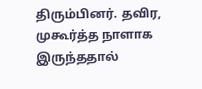திரும்பினர். தவிர, முகூர்த்த நாளாக இருந்ததால்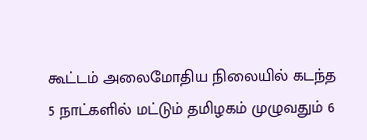கூட்டம் அலைமோதிய நிலையில் கடந்த 5 நாட்களில் மட்டும் தமிழகம் முழுவதும் 6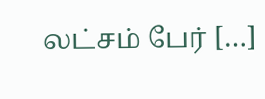லட்சம் பேர் […]